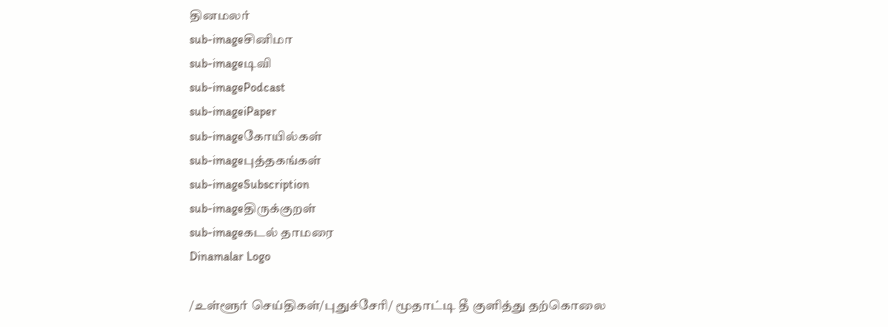தினமலர்
sub-imageசினிமா
sub-imageடிவி
sub-imagePodcast
sub-imageiPaper
sub-imageகோயில்கள்
sub-imageபுத்தகங்கள்
sub-imageSubscription
sub-imageதிருக்குறள்
sub-imageகடல் தாமரை
Dinamalar Logo

/உள்ளூர் செய்திகள்/புதுச்சேரி/ மூதாட்டி தீ குளித்து தற்கொலை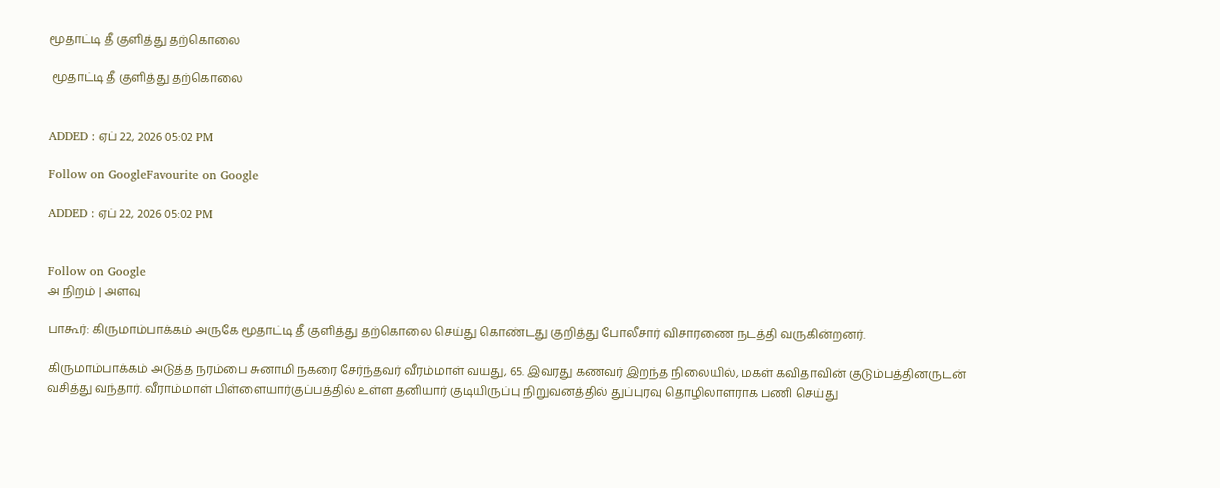மூதாட்டி தீ குளித்து தற்கொலை

 மூதாட்டி தீ குளித்து தற்கொலை


ADDED : ஏப் 22, 2026 05:02 PM

Follow on GoogleFavourite on Google

ADDED : ஏப் 22, 2026 05:02 PM


Follow on Google
அ நிறம் | அளவு

பாகூர்: கிருமாம்பாக்கம் அருகே மூதாட்டி தீ குளித்து தற்கொலை செய்து கொண்டது குறித்து போலீசார் விசாரணை நடத்தி வருகின்றனர்.

கிருமாம்பாக்கம் அடுத்த நரம்பை சுனாமி நகரை சேர்ந்தவர் வீரம்மாள் வயது, 65. இவரது கணவர் இறந்த நிலையில், மகள் கவிதாவின் குடும்பத்தினருடன் வசித்து வந்தார். வீராம்மாள் பிள்ளையார்குப்பத்தில் உள்ள தனியார் குடியிருப்பு நிறுவனத்தில் துப்புரவு தொழிலாளராக பணி செய்து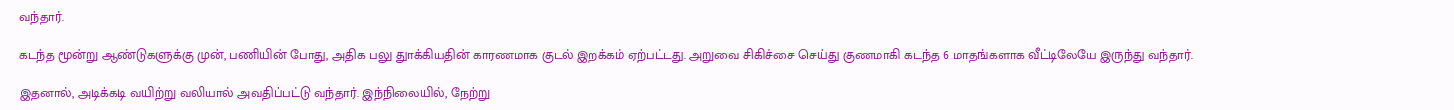வந்தார்.

கடந்த மூன்று ஆண்டுகளுக்கு முன், பணியின் போது, அதிக பலு துாக்கியதின் காரணமாக குடல் இறக்கம் ஏற்பட்டது. அறுவை சிகிச்சை செய்து குணமாகி கடந்த 6 மாதங்களாக வீட்டிலேயே இருந்து வந்தார்.

இதனால், அடிக்கடி வயிற்று வலியால் அவதிப்பட்டு வந்தார். இந்நிலையில், நேற்று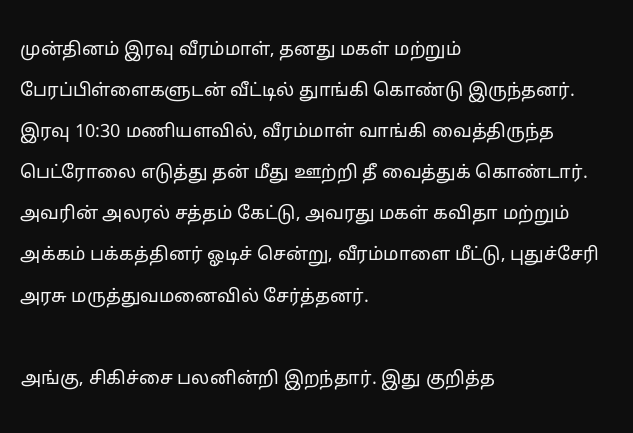முன்தினம் இரவு வீரம்மாள், தனது மகள் மற்றும் பேரப்பிள்ளைகளுடன் வீட்டில் துாங்கி கொண்டு இருந்தனர். இரவு 10:30 மணியளவில், வீரம்மாள் வாங்கி வைத்திருந்த பெட்ரோலை எடுத்து தன் மீது ஊற்றி தீ வைத்துக் கொண்டார். அவரின் அலரல் சத்தம் கேட்டு, அவரது மகள் கவிதா மற்றும் அக்கம் பக்கத்தினர் ஓடிச் சென்று, வீரம்மாளை மீட்டு, புதுச்சேரி அரசு மருத்துவமனைவில் சேர்த்தனர்.

அங்கு, சிகிச்சை பலனின்றி இறந்தார். இது குறித்த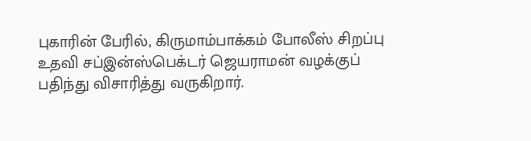புகாரின் பேரில், கிருமாம்பாக்கம் போலீஸ் சிறப்பு உதவி சப்இன்ஸ்பெக்டர் ஜெயராமன் வழக்குப் பதிந்து விசாரித்து வருகிறார்.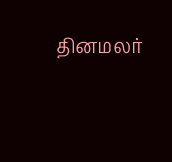தினமலர்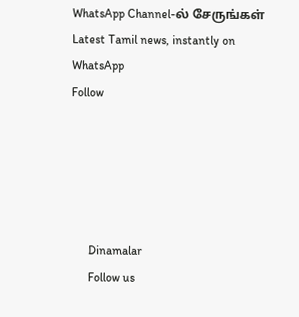WhatsApp Channel-ல் சேருங்கள்
Latest Tamil news, instantly on WhatsApp
Follow





      Dinamalar
      Follow us